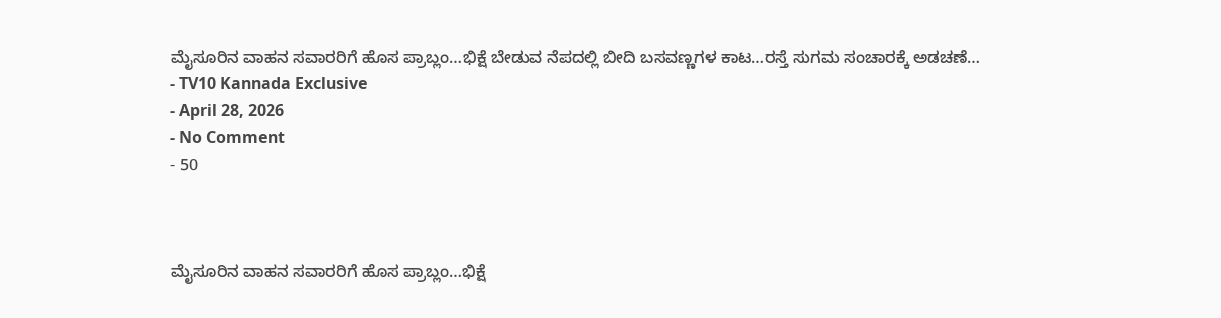ಮೈಸೂರಿನ ವಾಹನ ಸವಾರರಿಗೆ ಹೊಸ ಪ್ರಾಬ್ಲಂ…ಭಿಕ್ಷೆ ಬೇಡುವ ನೆಪದಲ್ಲಿ ಬೀದಿ ಬಸವಣ್ಣಗಳ ಕಾಟ…ರಸ್ತೆ ಸುಗಮ ಸಂಚಾರಕ್ಕೆ ಅಡಚಣೆ…
- TV10 Kannada Exclusive
- April 28, 2026
- No Comment
- 50



ಮೈಸೂರಿನ ವಾಹನ ಸವಾರರಿಗೆ ಹೊಸ ಪ್ರಾಬ್ಲಂ…ಭಿಕ್ಷೆ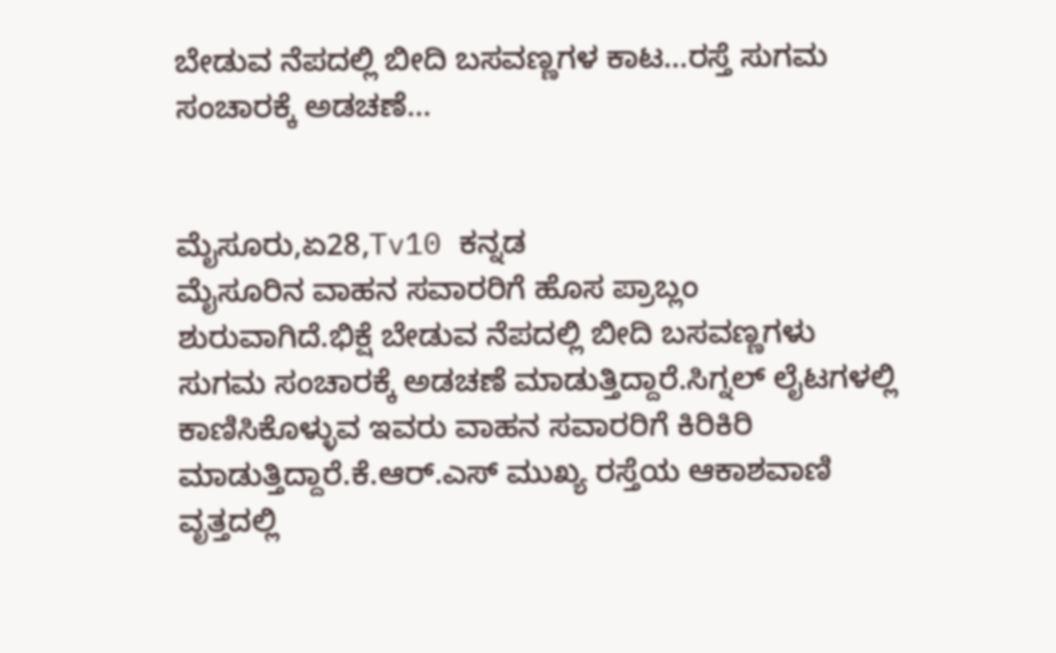ಬೇಡುವ ನೆಪದಲ್ಲಿ ಬೀದಿ ಬಸವಣ್ಣಗಳ ಕಾಟ…ರಸ್ತೆ ಸುಗಮ ಸಂಚಾರಕ್ಕೆ ಅಡಚಣೆ…


ಮೈಸೂರು,ಏ28,Tv10 ಕನ್ನಡ
ಮೈಸೂರಿನ ವಾಹನ ಸವಾರರಿಗೆ ಹೊಸ ಪ್ರಾಬ್ಲಂ ಶುರುವಾಗಿದೆ.ಭಿಕ್ಷೆ ಬೇಡುವ ನೆಪದಲ್ಲಿ ಬೀದಿ ಬಸವಣ್ಣಗಳು ಸುಗಮ ಸಂಚಾರಕ್ಕೆ ಅಡಚಣೆ ಮಾಡುತ್ತಿದ್ದಾರೆ.ಸಿಗ್ನಲ್ ಲೈಟಗಳಲ್ಲಿ ಕಾಣಿಸಿಕೊಳ್ಳುವ ಇವರು ವಾಹನ ಸವಾರರಿಗೆ ಕಿರಿಕಿರಿ ಮಾಡುತ್ತಿದ್ದಾರೆ.ಕೆ.ಆರ್.ಎಸ್ ಮುಖ್ಯ ರಸ್ತೆಯ ಆಕಾಶವಾಣಿ ವೃತ್ತದಲ್ಲಿ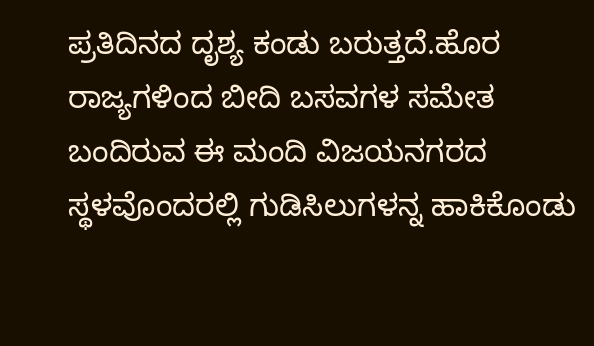ಪ್ರತಿದಿನದ ದೃಶ್ಯ ಕಂಡು ಬರುತ್ತದೆ.ಹೊರ ರಾಜ್ಯಗಳಿಂದ ಬೀದಿ ಬಸವಗಳ ಸಮೇತ ಬಂದಿರುವ ಈ ಮಂದಿ ವಿಜಯನಗರದ ಸ್ಥಳವೊಂದರಲ್ಲಿ ಗುಡಿಸಿಲುಗಳನ್ನ ಹಾಕಿಕೊಂಡು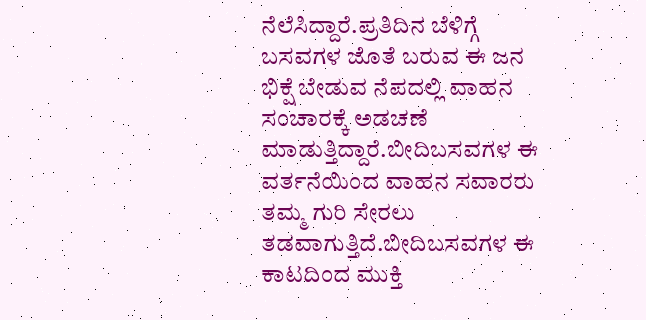ನೆಲೆಸಿದ್ದಾರೆ.ಪ್ರತಿದಿನ ಬೆಳಿಗ್ಗೆ ಬಸವಗಳ ಜೊತೆ ಬರುವ ಈ ಜನ ಭಿಕ್ಷೆ ಬೇಡುವ ನೆಪದಲ್ಲಿ ವಾಹನ ಸಂಚಾರಕ್ಕೆ ಅಡಚಣೆ ಮಾಡುತ್ತಿದ್ದಾರೆ.ಬೀದಿಬಸವಗಳ ಈ ವರ್ತನೆಯಿಂದ ವಾಹನ ಸವಾರರು ತಮ್ಮ ಗುರಿ ಸೇರಲು ತಡವಾಗುತ್ತಿದೆ.ಬೀದಿಬಸವಗಳ ಈ ಕಾಟದಿಂದ ಮುಕ್ತಿ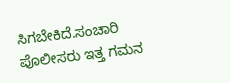ಸಿಗಬೇಕಿದೆ.ಸಂಚಾರಿ ಪೊಲೀಸರು ಇತ್ತ ಗಮನ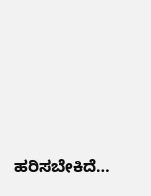ಹರಿಸಬೇಕಿದೆ…